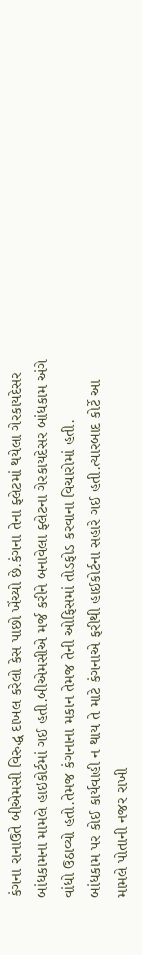કંગના રાનાઉતે બીએમસી વિરુદ્ધ દાખલ કરેલો કેસ પાછો ખેંચ્યો છે.કંગના તેના ફ્લેટમાં થયેલા ગેરકાયદેસર બાંધકામના મામલે હાઇકોર્ટમાં ગઈ હતી.બીએમસીએ મર્જ કરીને બનાવેલા ફ્લેટના ગેરકાયદેસર બાંધકામ અંગે વાંધો ઉઠાવ્યો હતો.તેમજ કંગનાના મકાન તેમજ તેની ઓફિસમાં તોડફોડ કરવાના વિચારોમાં હતી.
બાંધકામ પર કોઈ કાર્યવાહી ન થાય તે માટે કંગનાએ ફરીથી હાઈકોર્ટના સહારે ગઈ હતી.ત્યારબાદ કોર્ટે આ મામલે પોતાની નજર રાખી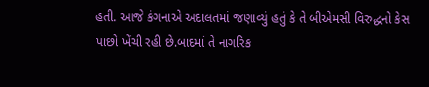હતી. આજે કંગનાએ અદાલતમાં જણાવ્યું હતું કે તે બીએમસી વિરુદ્ધનો કેસ પાછો ખેંચી રહી છે.બાદમાં તે નાગરિક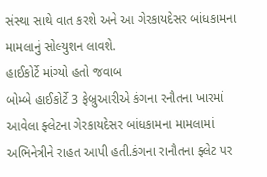સંસ્થા સાથે વાત કરશે અને આ ગેરકાયદેસર બાંધકામના મામલાનું સોલ્યુશન લાવશે.
હાઈકોર્ટે માંગ્યો હતો જવાબ
બોમ્બે હાઈકોર્ટે 3 ફેબ્રુઆરીએ કંગના રનૌતના ખારમાં આવેલા ફ્લેટના ગેરકાયદેસર બાંધકામના મામલામાં અભિનેત્રીને રાહત આપી હતી.કંગના રાનૌતના ફ્લેટ પર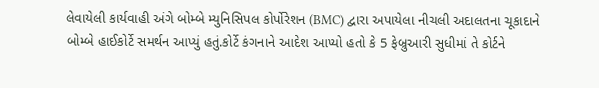લેવાયેલી કાર્યવાહી અંગે બોમ્બે મ્યુનિસિપલ કોર્પોરેશન (BMC) દ્વારા અપાયેલા નીચલી અદાલતના ચૂકાદાને બોમ્બે હાઈકોર્ટે સમર્થન આપ્યું હતું.કોર્ટે કંગનાને આદેશ આપ્યો હતો કે 5 ફેબ્રુઆરી સુધીમાં તે કોર્ટને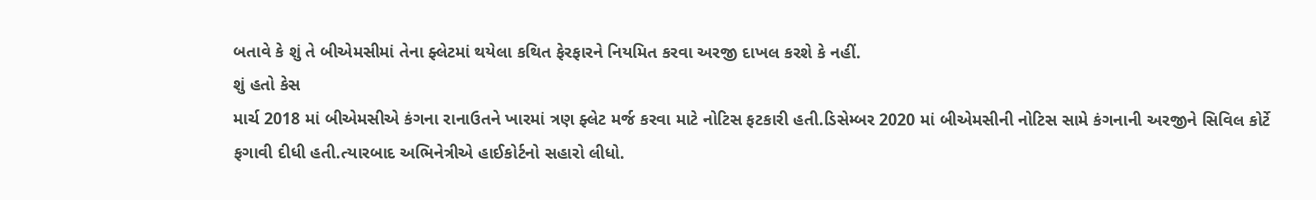બતાવે કે શું તે બીએમસીમાં તેના ફ્લેટમાં થયેલા કથિત ફેરફારને નિયમિત કરવા અરજી દાખલ કરશે કે નહીં.
શું હતો કેસ
માર્ચ 2018 માં બીએમસીએ કંગના રાનાઉતને ખારમાં ત્રણ ફ્લેટ મર્જ કરવા માટે નોટિસ ફટકારી હતી.ડિસેમ્બર 2020 માં બીએમસીની નોટિસ સામે કંગનાની અરજીને સિવિલ કોર્ટે ફગાવી દીધી હતી.ત્યારબાદ અભિનેત્રીએ હાઈકોર્ટનો સહારો લીધો.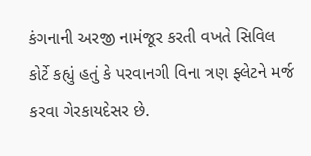કંગનાની અરજી નામંજૂર કરતી વખતે સિવિલ કોર્ટે કહ્યું હતું કે પરવાનગી વિના ત્રણ ફ્લેટને મર્જ કરવા ગેરકાયદેસર છે.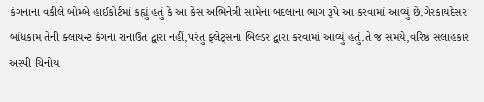કંગનાના વકીલે બોમ્બે હાઈકોર્ટમાં કહ્યું હતું કે આ કેસ અભિનેત્રી સામેના બદલાના ભાગ રૂપે આ કરવામાં આવ્યું છે.ગેરકાયદેસર બાંધકામ તેની ક્લાયન્ટ કંગના રાનાઉત દ્વારા નહીં,પરંતુ ફ્લેટ્સના બિલ્ડર દ્વારા કરવામાં આવ્યું હતું.તે જ સમયે,વરિષ્ઠ સલાહકાર અસ્પી ચિનોય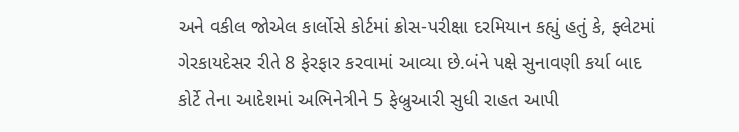અને વકીલ જોએલ કાર્લોસે કોર્ટમાં ક્રોસ-પરીક્ષા દરમિયાન કહ્યું હતું કે, ફ્લેટમાં ગેરકાયદેસર રીતે 8 ફેરફાર કરવામાં આવ્યા છે.બંને પક્ષે સુનાવણી કર્યા બાદ કોર્ટે તેના આદેશમાં અભિનેત્રીને 5 ફેબ્રુઆરી સુધી રાહત આપી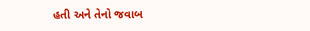હતી અને તેનો જવાબ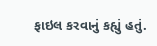ફાઇલ કરવાનું કહ્યું હતું.